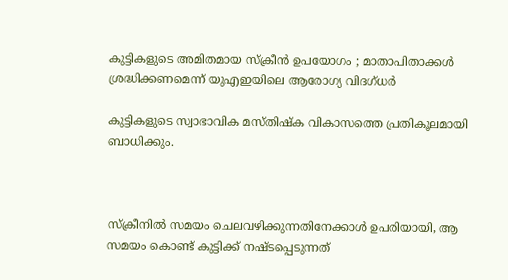കുട്ടികളുടെ അമിതമായ സ്‌ക്രീന്‍ ഉപയോഗം ; മാതാപിതാക്കള്‍ ശ്രദ്ധിക്കണമെന്ന് യുഎഇയിലെ ആരോഗ്യ വിദഗ്ധര്‍

കുട്ടികളുടെ സ്വാഭാവിക മസ്തിഷ്‌ക വികാസത്തെ പ്രതികൂലമായി ബാധിക്കും.



സ്‌ക്രീനില്‍ സമയം ചെലവഴിക്കുന്നതിനേക്കാള്‍ ഉപരിയായി, ആ സമയം കൊണ്ട് കുട്ടിക്ക് നഷ്ടപ്പെടുന്നത്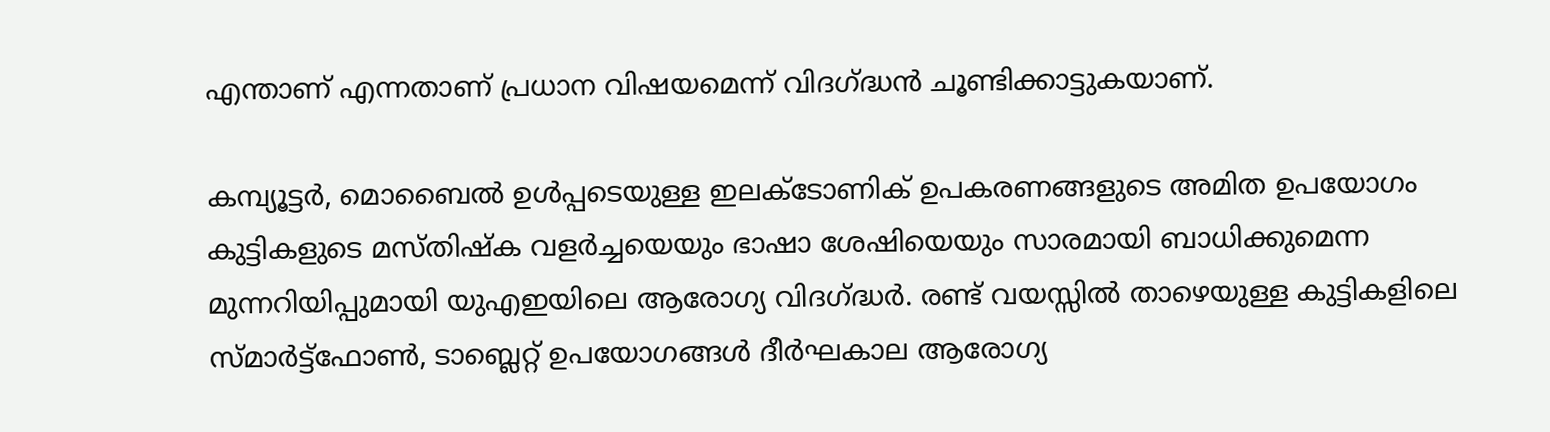എന്താണ് എന്നതാണ് പ്രധാന വിഷയമെന്ന് വിദഗ്ദ്ധന്‍ ചൂണ്ടിക്കാട്ടുകയാണ്.

കമ്പ്യൂട്ടര്‍, മൊബൈല്‍ ഉള്‍പ്പടെയുള്ള ഇലക്ടോണിക് ഉപകരണങ്ങളുടെ അമിത ഉപയോഗം കുട്ടികളുടെ മസ്തിഷ്‌ക വളര്‍ച്ചയെയും ഭാഷാ ശേഷിയെയും സാരമായി ബാധിക്കുമെന്ന മുന്നറിയിപ്പുമായി യുഎഇയിലെ ആരോഗ്യ വിദഗ്ദ്ധര്‍. രണ്ട് വയസ്സില്‍ താഴെയുള്ള കുട്ടികളിലെ സ്മാര്‍ട്ട്ഫോണ്‍, ടാബ്ലെറ്റ് ഉപയോഗങ്ങള്‍ ദീര്‍ഘകാല ആരോഗ്യ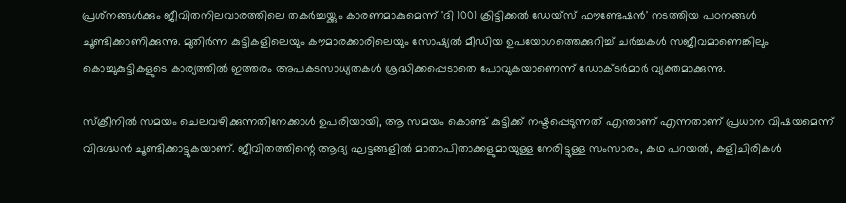പ്രശ്‌നങ്ങള്‍ക്കും ജീവിതനിലവാരത്തിലെ തകര്‍ച്ചയ്ക്കും കാരണമാകുമെന്ന് 'ദി 1001 ക്രിട്ടിക്കല്‍ ഡേയ്സ് ഫൗണ്ടേഷന്‍' നടത്തിയ പഠനങ്ങള്‍ ചൂണ്ടിക്കാണിക്കുന്നു. മുതിര്‍ന്ന കുട്ടികളിലെയും കൗമാരക്കാരിലെയും സോഷ്യല്‍ മീഡിയ ഉപയോഗത്തെക്കുറിച്ച് ചര്‍ച്ചകള്‍ സജീവമാണെങ്കിലും കൊച്ചുകുട്ടികളുടെ കാര്യത്തില്‍ ഇത്തരം അപകടസാധ്യതകള്‍ ശ്രദ്ധിക്കപ്പെടാതെ പോവുകയാണെന്ന് ഡോക്ടര്‍മാര്‍ വ്യക്തമാക്കുന്നു.

സ്‌ക്രീനില്‍ സമയം ചെലവഴിക്കുന്നതിനേക്കാള്‍ ഉപരിയായി, ആ സമയം കൊണ്ട് കുട്ടിക്ക് നഷ്ടപ്പെടുന്നത് എന്താണ് എന്നതാണ് പ്രധാന വിഷയമെന്ന് വിദഗ്ദ്ധന്‍ ചൂണ്ടിക്കാട്ടുകയാണ്. ജീവിതത്തിന്റെ ആദ്യ ഘട്ടങ്ങളില്‍ മാതാപിതാക്കളുമായുള്ള നേരിട്ടുള്ള സംസാരം, കഥ പറയല്‍, കളിചിരികള്‍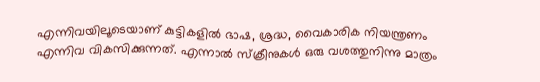എന്നിവയിലൂടെയാണ് കുട്ടികളില്‍ ഭാഷ, ശ്രദ്ധ, വൈകാരിക നിയന്ത്രണം എന്നിവ വികസിക്കുന്നത്. എന്നാല്‍ സ്‌ക്രീനുകള്‍ ഒരു വശത്തുനിന്നു മാത്രം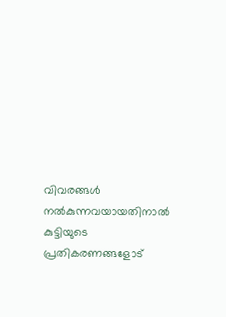വിവരങ്ങള്‍ നല്‍കുന്നവയായതിനാല്‍ കുട്ടിയുടെ പ്രതികരണങ്ങളോട്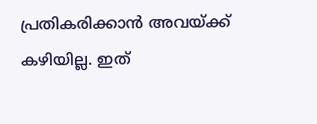പ്രതികരിക്കാന്‍ അവയ്ക്ക് കഴിയില്ല. ഇത്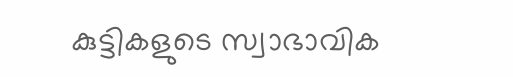കുട്ടികളുടെ സ്വാഭാവിക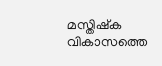മസ്തിഷ്‌ക വികാസത്തെ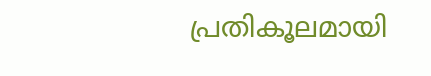പ്രതികൂലമായി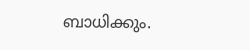ബാധിക്കും.